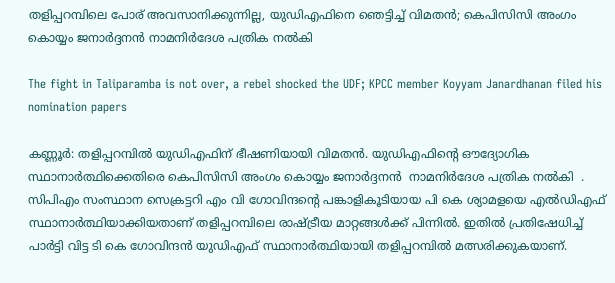തളിപ്പറമ്പിലെ പോര് അവസാനിക്കുന്നില്ല, യുഡ‍ിഎഫിനെ ഞെട്ടിച്ച് വിമതൻ; കെപിസിസി അംഗം കൊയ്യം ജനാർദ്ദനൻ നാമനിർദേശ പത്രിക നൽകി

The fight in Taliparamba is not over, a rebel shocked the UDF; KPCC member Koyyam Janardhanan filed his nomination papers

കണ്ണൂർ: തളിപ്പറമ്പിൽ യുഡിഎഫിന് ഭീഷണിയായി വിമതൻ. യുഡിഎഫിന്‍റെ ഔദ്യോഗിക സ്ഥാനാർത്ഥിക്കെതിരെ കെപിസിസി അംഗം കൊയ്യം ജനാർദ്ദനൻ  നാമനിർദേശ പത്രിക നൽകി  . സിപിഎം സംസ്ഥാന സെക്രട്ടറി എം വി ഗോവിന്ദന്‍റെ പങ്കാളികൂടിയായ പി കെ ശ്യാമളയെ എൽഡിഎഫ് സ്ഥാനാർത്ഥിയാക്കിയതാണ് തളിപ്പറമ്പിലെ രാഷ്ട്രീയ മാറ്റങ്ങൾക്ക് പിന്നിൽ. ഇതിൽ പ്രതിഷേധിച്ച് പാര്‍ട്ടി വിട്ട ടി കെ ഗോവിന്ദൻ യുഡിഎഫ് സ്ഥാനാര്‍ത്ഥിയായി തളിപ്പറമ്പിൽ മത്സരിക്കുകയാണ്.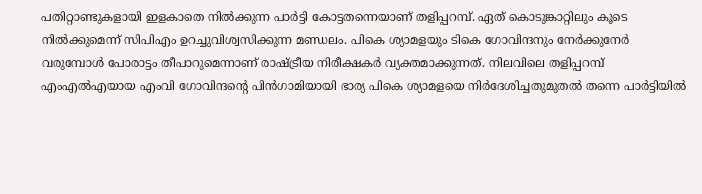പതിറ്റാണ്ടുകളായി ഇളകാതെ നിൽക്കുന്ന പാർട്ടി കോട്ടതന്നെയാണ് തളിപ്പറമ്പ്. ഏത് കൊടുങ്കാറ്റിലും കൂടെ നിൽക്കുമെന്ന് സിപിഎം ഉറച്ചുവിശ്വസിക്കുന്ന മണ്ഡലം. പികെ ശ്യാമളയും ടികെ ഗോവിന്ദനും നേർക്കുനേർ വരുമ്പോൾ പോരാട്ടം തീപാറുമെന്നാണ് രാഷ്ട്രീയ നിരീക്ഷകർ വ്യക്തമാക്കുന്നത്. നിലവിലെ തളിപ്പറമ്പ് എംഎൽഎയായ എംവി ഗോവിന്ദന്റെ പിൻഗാമിയായി ഭാര്യ പികെ ശ്യാമളയെ നിർദേശിച്ചതുമുതൽ തന്നെ പാർട്ടിയിൽ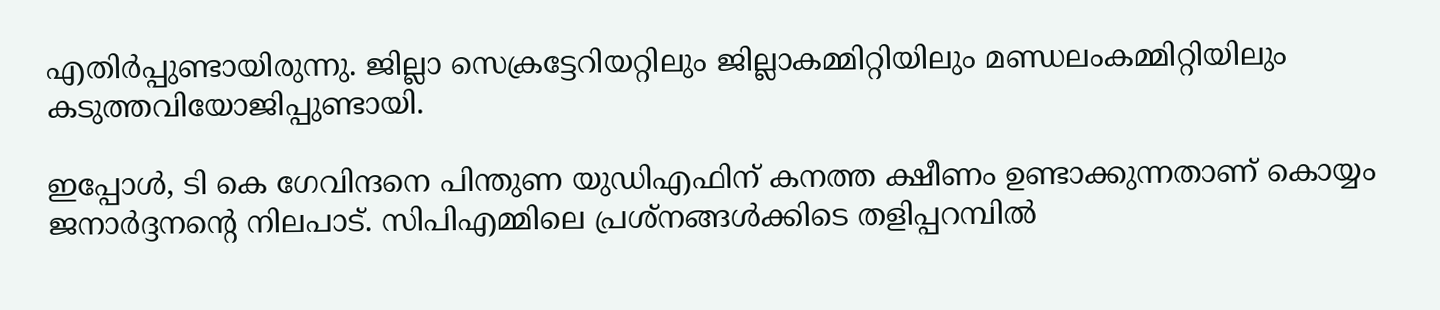എതിർപ്പുണ്ടായിരുന്നു. ജില്ലാ സെക്രട്ടേറിയറ്റിലും ജില്ലാകമ്മിറ്റിയിലും മണ്ഡലംകമ്മിറ്റിയിലും കടുത്തവിയോജിപ്പുണ്ടായി.

ഇപ്പോൾ, ടി കെ ഗേവിന്ദനെ പിന്തുണ യുഡിഎഫിന് കനത്ത ക്ഷീണം ഉണ്ടാക്കുന്നതാണ് കൊയ്യം ജനാർദ്ദനന്‍റെ നിലപാട്. സിപിഎമ്മിലെ പ്രശ്നങ്ങൾക്കിടെ തളിപ്പറമ്പിൽ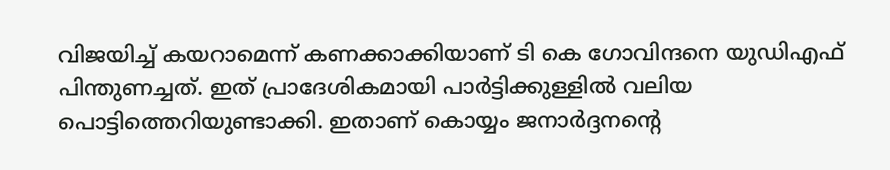വിജയിച്ച് കയറാമെന്ന് കണക്കാക്കിയാണ് ടി കെ ഗോവിന്ദനെ യുഡിഎഫ് പിന്തുണച്ചത്. ഇത് പ്രാദേശികമായി പാര്‍ട്ടിക്കുള്ളിൽ വലിയ പൊട്ടിത്തെറിയുണ്ടാക്കി. ഇതാണ് കൊയ്യം ജനാർദ്ദനന്‍റെ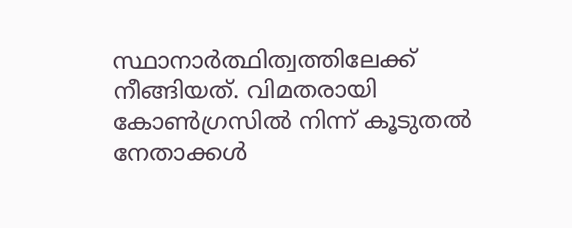സ്ഥാനാര്‍ത്ഥിത്വത്തിലേക്ക് നീങ്ങിയത്. വിമതരായി കോൺഗ്രസിൽ നിന്ന് കൂടുതല്‍ നേതാക്കൾ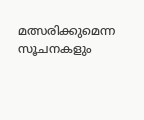മത്സരിക്കുമെന്ന സൂചനകളും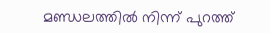മണ്ഡലത്തിൽ നിന്ന് പുറത്ത്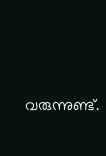വരുന്നുണ്ട്.